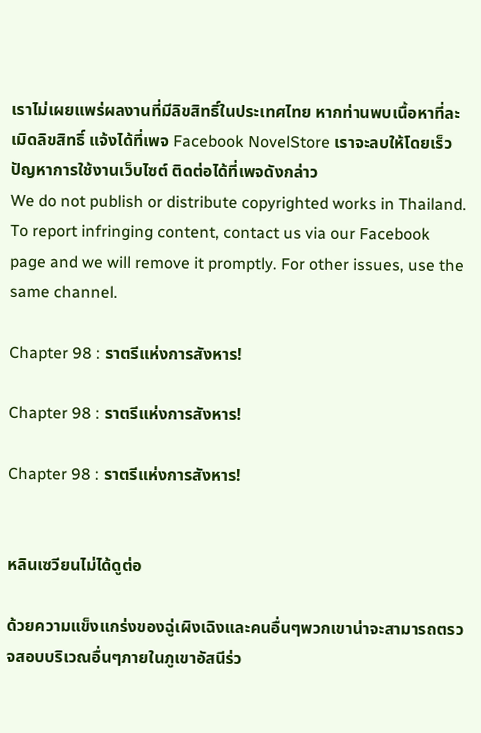เราไม่เผยแพร่ผลงานที่มีลิขสิทธิ์ในประเทศไทย หากท่านพบเนื้อหาที่ละเมิดลิขสิทธิ์ แจ้งได้ที่เพจ Facebook NovelStore เราจะลบให้โดยเร็ว
ปัญหาการใช้งานเว็บไซต์ ติดต่อได้ที่เพจดังกล่าว
We do not publish or distribute copyrighted works in Thailand. To report infringing content, contact us via our Facebook page and we will remove it promptly. For other issues, use the same channel.

Chapter 98 : ราตรีแห่งการสังหาร!

Chapter 98 : ราตรีแห่งการสังหาร!

Chapter 98 : ราตรีแห่งการสังหาร!


หลินเซวียนไม่ได้ดูต่อ

ด้วยความแข็งแกร่งของฉู่เผิงเฉิงและคนอื่นๆพวกเขาน่าจะสามารถตรวจสอบบริเวณอื่นๆภายในภูเขาอัสนีร่ว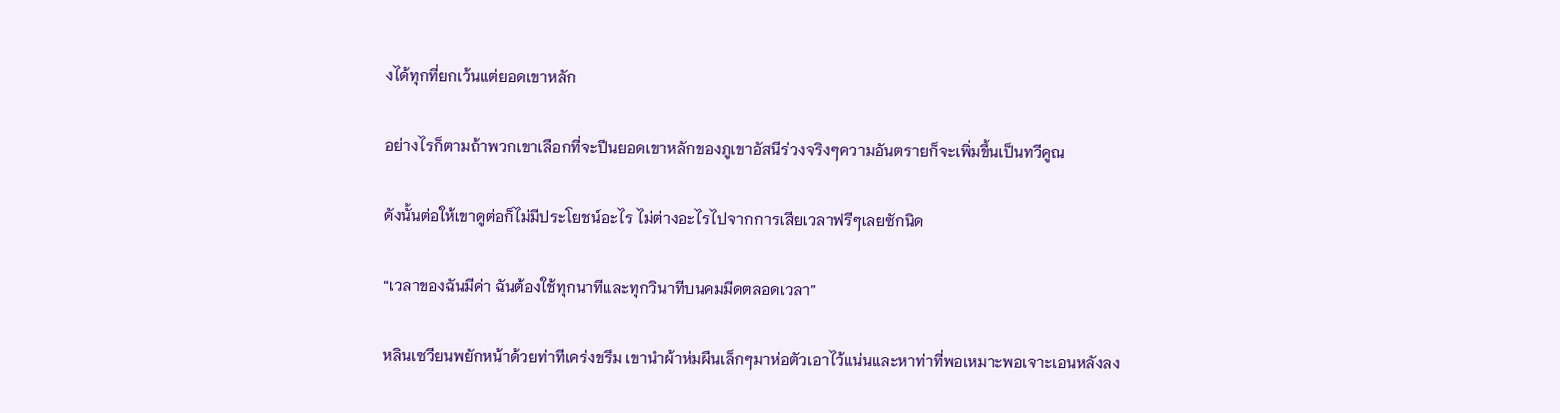งได้ทุกที่ยกเว้นแต่ยอดเขาหลัก

อย่างไรก็ตามถ้าพวกเขาเลือกที่จะปีนยอดเขาหลักของภูเขาอัสนีร่วงจริงๆความอันตรายก็จะเพิ่มขึ้นเป็นทวีคูณ

ดังนั้นต่อให้เขาดูต่อก็ไม่มีประโยชน์อะไร ไม่ต่างอะไรไปจากการเสียเวลาฟรีๆเลยซักนิด

“เวลาของฉันมีค่า ฉันต้องใช้ทุกนาทีและทุกวินาทีบนคมมีดตลอดเวลา”

หลินเซวียนพยักหน้าด้วยท่าทีเคร่งขรึม เขานำผ้าห่มผืนเล็กๆมาห่อตัวเอาไว้แน่นและหาท่าที่พอเหมาะพอเจาะเอนหลังลง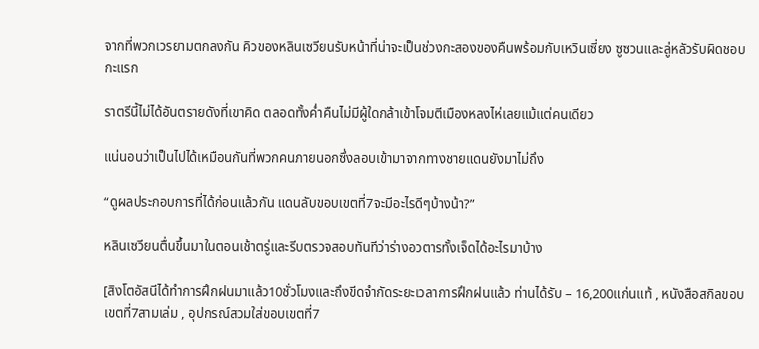จากที่พวกเวรยามตกลงกัน คิวของหลินเซวียนรับหน้าที่น่าจะเป็นช่วงกะสองของคืนพร้อมกับเหวินเซี่ยง ซูซวนและลู่หลัวรับผิดชอบกะแรก

ราตรีนี้ไม่ได้อันตรายดังที่เขาคิด ตลอดทั้งค่ำคืนไม่มีผู้ใดกล้าเข้าโจมตีเมืองหลงไห่เลยแม้แต่คนเดียว

แน่นอนว่าเป็นไปได้เหมือนกันที่พวกคนภายนอกซึ่งลอบเข้ามาจากทางชายแดนยังมาไม่ถึง

“ดูผลประกอบการที่ได้ก่อนแล้วกัน แดนลับขอบเขตที่7จะมีอะไรดีๆบ้างน้า?”

หลินเซวียนตื่นขึ้นมาในตอนเช้าตรู่และรีบตรวจสอบทันทีว่าร่างอวตารทั้งเจ็ดได้อะไรมาบ้าง

[สิงโตอัสนีได้ทำการฝึกฝนมาแล้ว10ชั่วโมงและถึงขีดจำกัดระยะเวลาการฝึกฝนแล้ว ท่านได้รับ – 16,200แก่นแท้ , หนังสือสกิลขอบเขตที่7สามเล่ม , อุปกรณ์สวมใส่ขอบเขตที่7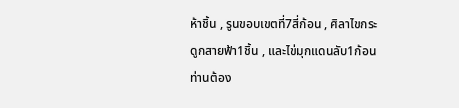ห้าชิ้น , รูนขอบเขตที่7สี่ก้อน , ศิลาไขกระดูกสายฟ้า1ชิ้น , และไข่มุกแดนลับ1ก้อน ท่านต้อง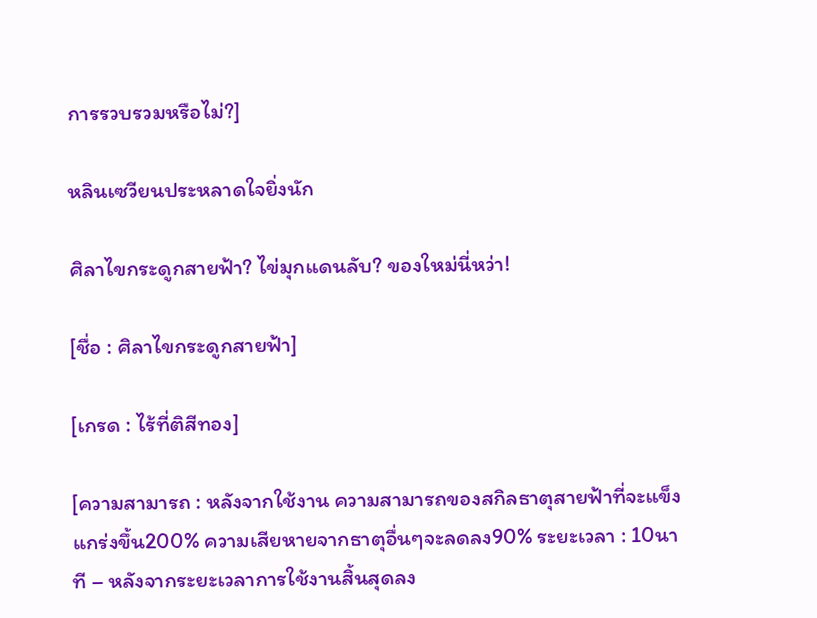การรวบรวมหรือไม่?]

หลินเซวียนประหลาดใจยิ่งนัก

ศิลาไขกระดูกสายฟ้า? ไข่มุกแดนลับ? ของใหม่นี่หว่า!

[ชื่อ : ศิลาไขกระดูกสายฟ้า]

[เกรด : ไร้ที่ติสีทอง]

[ความสามารถ : หลังจากใช้งาน ความสามารถของสกิลธาตุสายฟ้าที่จะแข็งแกร่งขึ้น200% ความเสียหายจากธาตุอื่นๆจะลดลง90% ระยะเวลา : 10นาที – หลังจากระยะเวลาการใช้งานสิ้นสุดลง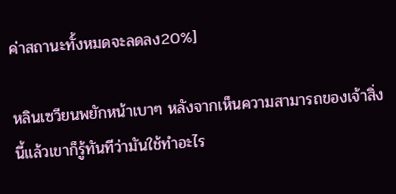ค่าสถานะทั้งหมดจะลดลง20%]

หลินเซวียนพยักหน้าเบาๆ หลังจากเห็นความสามารถของเจ้าสิ่งนี้แล้วเขาก็รู้ทันทีว่ามันใช้ทำอะไร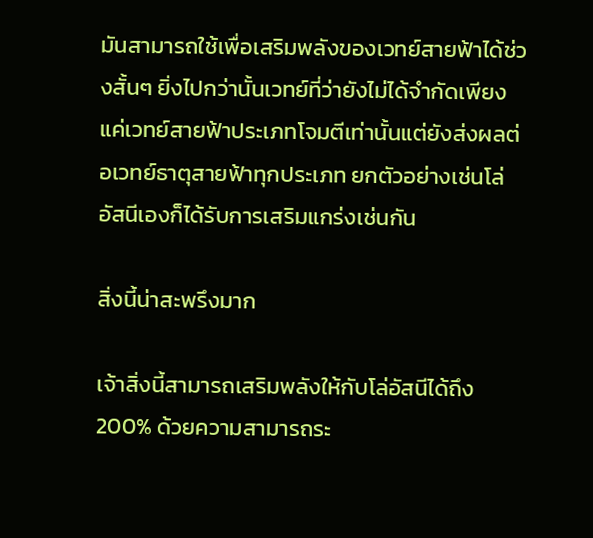มันสามารถใช้เพื่อเสริมพลังของเวทย์สายฟ้าได้ช่วงสั้นๆ ยิ่งไปกว่านั้นเวทย์ที่ว่ายังไม่ได้จำกัดเพียงแค่เวทย์สายฟ้าประเภทโจมตีเท่านั้นแต่ยังส่งผลต่อเวทย์ธาตุสายฟ้าทุกประเภท ยกตัวอย่างเช่นโล่อัสนีเองก็ได้รับการเสริมแกร่งเช่นกัน

สิ่งนี้น่าสะพรึงมาก

เจ้าสิ่งนี้สามารถเสริมพลังให้กับโล่อัสนีได้ถึง200% ด้วยความสามารถระ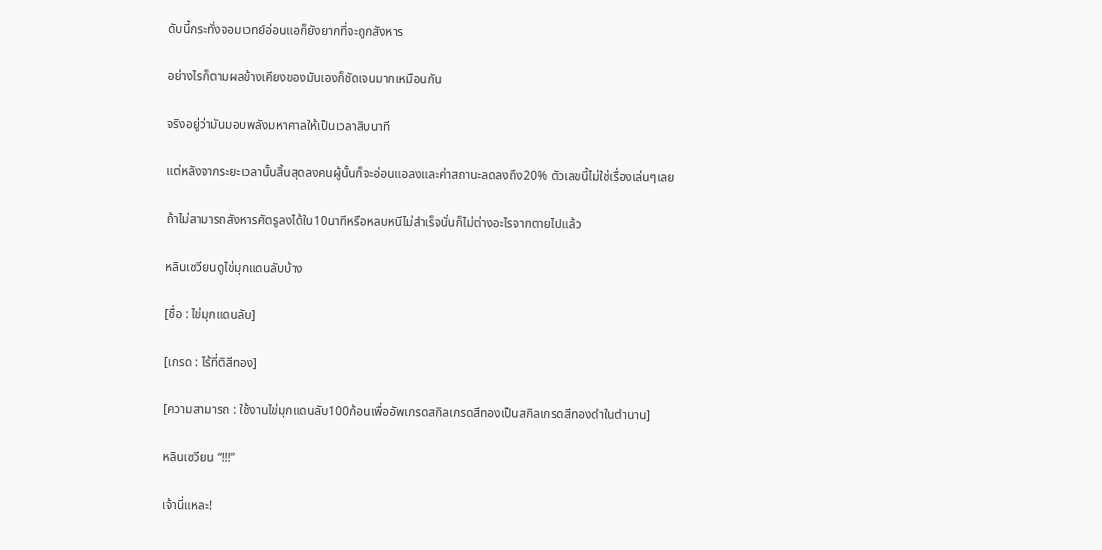ดับนี้กระทั่งจอมเวทย์อ่อนแอก็ยังยากที่จะถูกสังหาร

อย่างไรก็ตามผลข้างเคียงของมันเองก็ชัดเจนมากเหมือนกัน

จริงอยู่ว่ามันมอบพลังมหาศาลให้เป็นเวลาสิบนาที

แต่หลังจากระยะเวลานั้นสิ้นสุดลงคนผู้นั้นก็จะอ่อนแอลงและค่าสถานะลดลงถึง20% ตัวเลขนี้ไม่ใช่เรื่องเล่นๆเลย

ถ้าไม่สามารถสังหารศัตรูลงได้ใน10นาทีหรือหลบหนีไม่สำเร็จนั่นก็ไม่ต่างอะไรจากตายไปแล้ว

หลินเซวียนดูไข่มุกแดนลับบ้าง

[ชื่อ : ไข่มุกแดนลับ]

[เกรด : ไร้ที่ติสีทอง]

[ความสามารถ : ใช้งานไข่มุกแดนลับ100ก้อนเพื่ออัพเกรดสกิลเกรดสีทองเป็นสกิลเกรดสีทองดำในตำนาน]

หลินเซวียน “!!!”

เจ้านี่แหละ!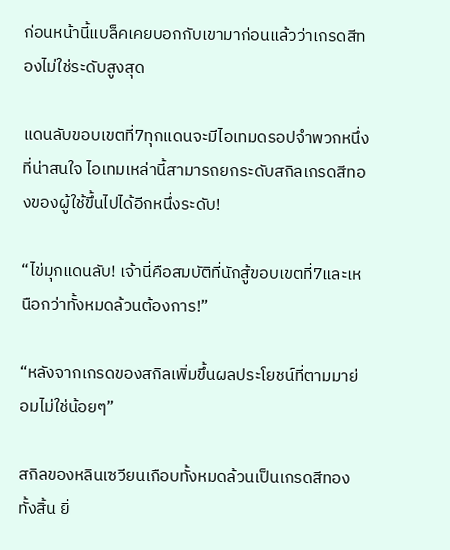ก่อนหน้านี้แบล็คเคยบอกกับเขามาก่อนแล้วว่าเกรดสีทองไม่ใช่ระดับสูงสุด

แดนลับขอบเขตที่7ทุกแดนจะมีไอเทมดรอปจำพวกหนึ่งที่น่าสนใจ ไอเทมเหล่านี้สามารถยกระดับสกิลเกรดสีทองของผู้ใช้ขึ้นไปได้อีกหนึ่งระดับ!

“ไข่มุกแดนลับ! เจ้านี่คือสมบัติที่นักสู้ขอบเขตที่7และเหนือกว่าทั้งหมดล้วนต้องการ!”

“หลังจากเกรดของสกิลเพิ่มขึ้นผลประโยชน์ที่ตามมาย่อมไม่ใช่น้อยๆ”

สกิลของหลินเซวียนเกือบทั้งหมดล้วนเป็นเกรดสีทองทั้งสิ้น ยิ่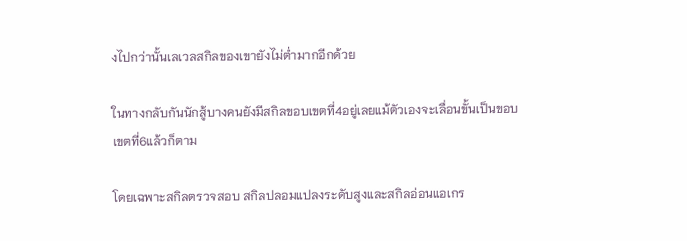งไปกว่านั้นเลเวลสกิลของเขายังไม่ต่ำมากอีกด้วย

ในทางกลับกันนักสู้บางคนยังมีสกิลขอบเขตที่4อยู่เลยแม้ตัวเองจะเลื่อนขั้นเป็นขอบเขตที่6แล้วก็ตาม

โดยเฉพาะสกิลตรวจสอบ สกิลปลอมแปลงระดับสูงและสกิลอ่อนแอเกร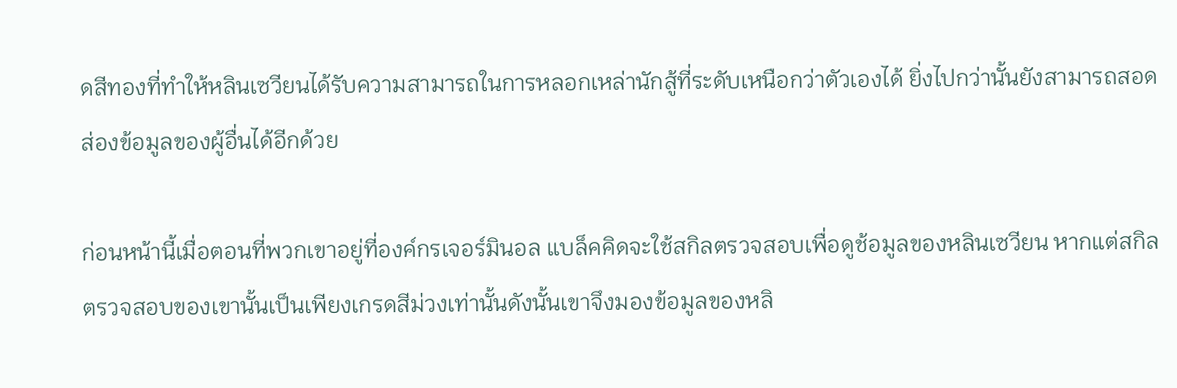ดสีทองที่ทำให้หลินเซวียนได้รับความสามารถในการหลอกเหล่านักสู้ที่ระดับเหนือกว่าตัวเองได้ ยิ่งไปกว่านั้นยังสามารถสอดส่องข้อมูลของผู้อื่นได้อีกด้วย

ก่อนหน้านี้เมื่อตอนที่พวกเขาอยู่ที่องค์กรเจอร์มินอล แบล็คคิดจะใช้สกิลตรวจสอบเพื่อดูช้อมูลของหลินเซวียน หากแต่สกิลตรวจสอบของเขานั้นเป็นเพียงเกรดสีม่วงเท่านั้นดังนั้นเขาจึงมองข้อมูลของหลิ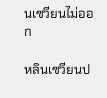นเซวียนไม่ออก

หลินเซวียนป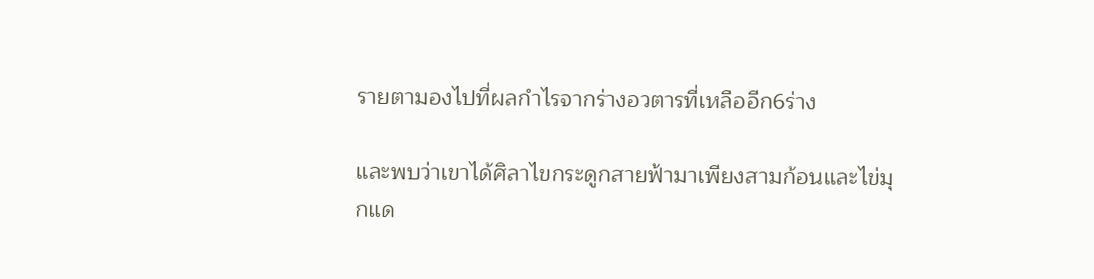รายตามองไปที่ผลกำไรจากร่างอวตารที่เหลืออีก6ร่าง

และพบว่าเขาได้ศิลาไขกระดูกสายฟ้ามาเพียงสามก้อนและไข่มุกแด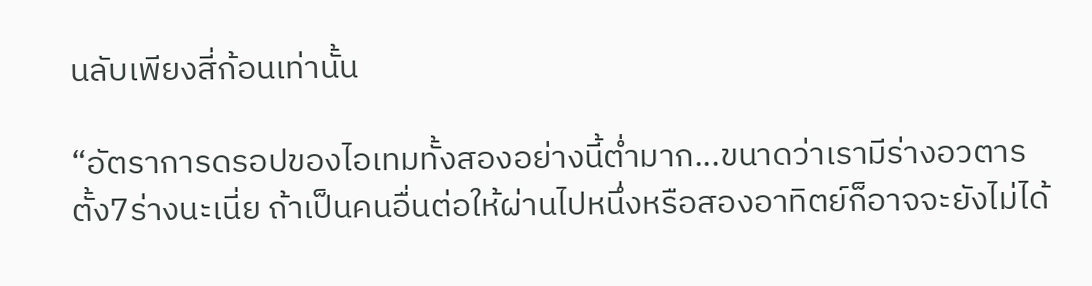นลับเพียงสี่ก้อนเท่านั้น

“อัตราการดรอปของไอเทมทั้งสองอย่างนี้ต่ำมาก...ขนาดว่าเรามีร่างอวตารตั้ง7ร่างนะเนี่ย ถ้าเป็นคนอื่นต่อให้ผ่านไปหนึ่งหรือสองอาทิตย์ก็อาจจะยังไม่ได้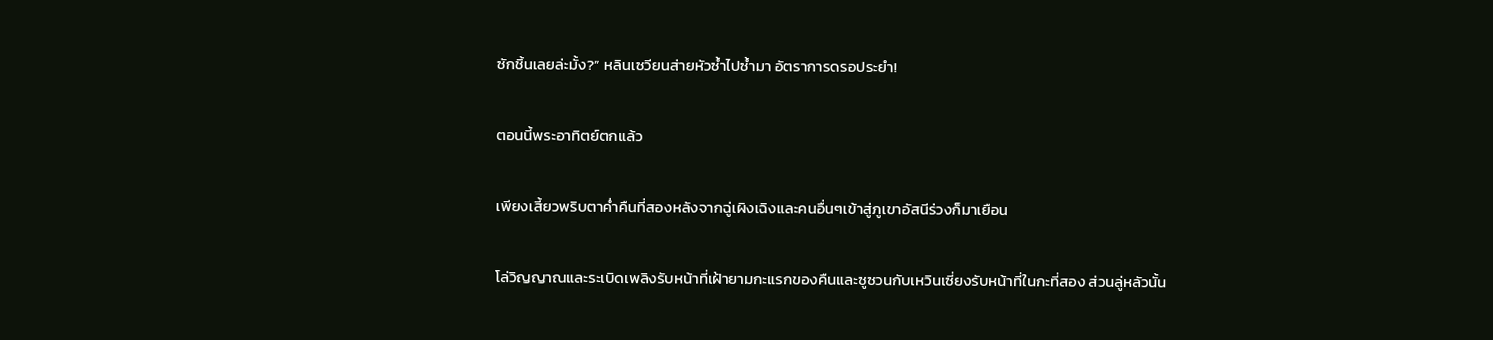ซักชิ้นเลยล่ะมั้ง?” หลินเซวียนส่ายหัวซ้ำไปซ้ำมา อัตราการดรอประยำ!

ตอนนี้พระอาทิตย์ตกแล้ว

เพียงเสี้ยวพริบตาค่ำคืนที่สองหลังจากฉู่เผิงเฉิงและคนอื่นๆเข้าสู่ภูเขาอัสนีร่วงก็มาเยือน

โล่วิญญาณและระเบิดเพลิงรับหน้าที่เฝ้ายามกะแรกของคืนและซูซวนกับเหวินเซี่ยงรับหน้าที่ในกะที่สอง ส่วนลู่หลัวนั้น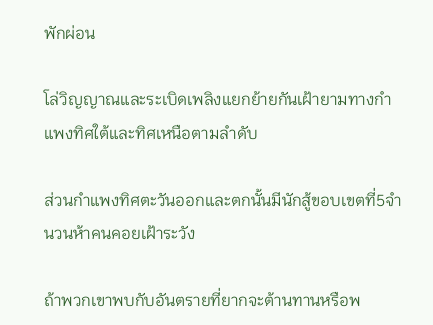พักผ่อน

โล่วิญญาณและระเบิดเพลิงแยกย้ายกันเฝ้ายามทางกำแพงทิศใต้และทิศเหนือตามลำดับ

ส่วนกำแพงทิศตะวันออกและตกนั้นมีนักสู้ขอบเขตที่5จำนวนห้าคนคอยเฝ้าระวัง

ถ้าพวกเขาพบกับอันตรายที่ยากจะต้านทานหรือพ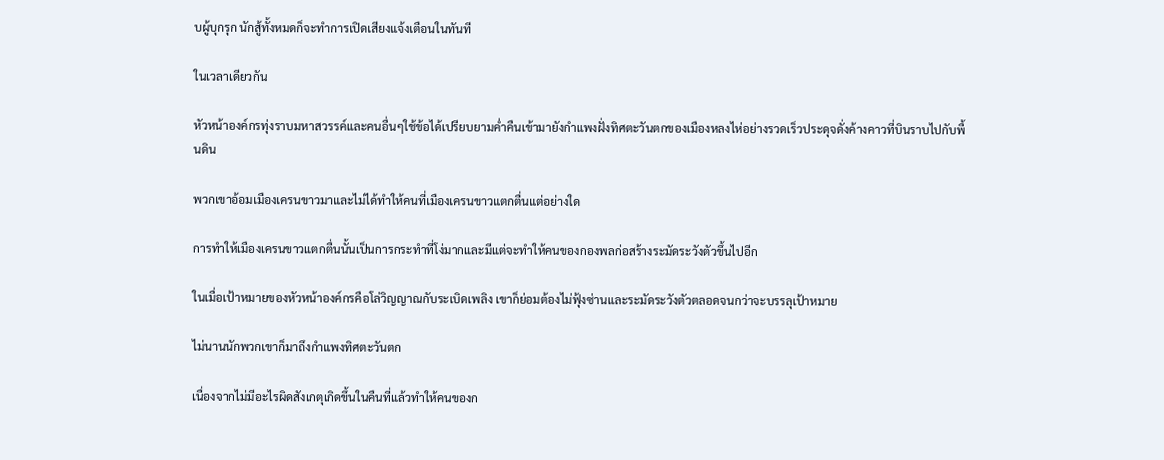บผู้บุกรุก นักสู้ทั้งหมดก็จะทำการเปิดเสียงแจ้งเตือนในทันที

ในเวลาเดียวกัน

หัวหน้าองค์กรทุ่งราบมหาสวรรค์และคนอื่นๆใช้ข้อได้เปรียบยามค่ำคืนเข้ามายังกำแพงฝั่งทิศตะวันตกของเมืองหลงไห่อย่างรวดเร็วประดุจดั่งค้างคาวที่บินราบไปกับพื้นดิน

พวกเขาอ้อมเมืองเครนขาวมาและไม่ได้ทำให้คนที่เมืองเครนขาวแตกตื่นแต่อย่างใด

การทำให้เมืองเครนขาวแตกตื่นนั้นเป็นการกระทำที่โง่มากและมีแต่จะทำให้คนของกองพลก่อสร้างระมัดระวังตัวขึ้นไปอีก

ในเมื่อเป้าหมายของหัวหน้าองค์กรคือโล่วิญญาณกับระเบิดเพลิง เขาก็ย่อมต้องไม่ฟุ้งซ่านและระมัดระวังตัวตลอดจนกว่าจะบรรลุเป้าหมาย

ไม่นานนักพวกเขาก็มาถึงกำแพงทิศตะวันตก

เนื่องจากไม่มีอะไรผิดสังเกตุเกิดขึ้นในคืนที่แล้วทำให้คนของก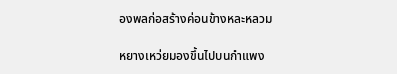องพลก่อสร้างค่อนข้างหละหลวม

หยางเหว่ยมองขึ้นไปบนกำแพง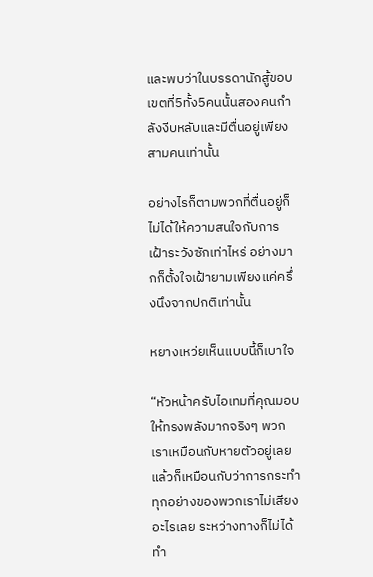และพบว่าในบรรดานักสู้ขอบเขตที่5ทั้ง5คนนั้นสองคนกำลังงีบหลับและมีตื่นอยู่เพียงสามคนเท่านั้น

อย่างไรก็ตามพวกที่ตื่นอยู่ก็ไม่ได้ให้ความสนใจกับการเฝ้าระวังซักเท่าไหร่ อย่างมากก็ตั้งใจเฝ้ายามเพียงแค่ครึ่งนึงจากปกติเท่านั้น

หยางเหว่ยเห็นแบบนี้ก็เบาใจ

“หัวหน้าครับไอเทมที่คุณมอบให้ทรงพลังมากจริงๆ พวกเราเหมือนกับหายตัวอยู่เลยแล้วก็เหมือนกับว่าการกระทำทุกอย่างของพวกเราไม่เสียงอะไรเลย ระหว่างทางก็ไม่ได้ทำ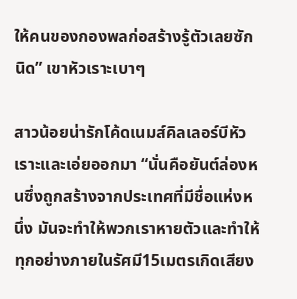ให้คนของกองพลก่อสร้างรู้ตัวเลยซักนิด” เขาหัวเราะเบาๆ

สาวน้อยน่ารักโค้ดเนมส์คิลเลอร์บีหัวเราะและเอ่ยออกมา “นั่นคือยันต์ล่องหนซึ่งถูกสร้างจากประเทศที่มีชื่อแห่งหนึ่ง มันจะทำให้พวกเราหายตัวและทำให้ทุกอย่างภายในรัศมี15เมตรเกิดเสียง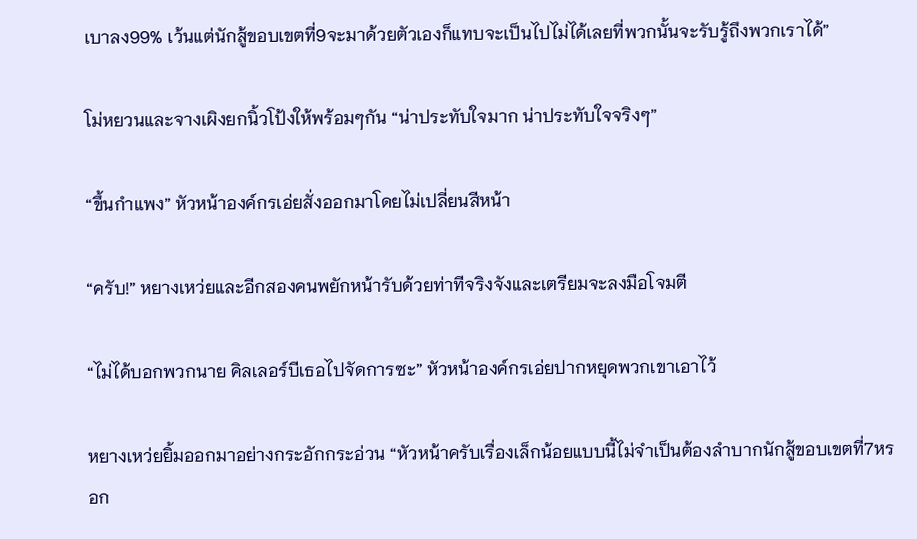เบาลง99% เว้นแต่นักสู้ขอบเขตที่9จะมาด้วยตัวเองก็แทบจะเป็นไปไม่ได้เลยที่พวกนั้นจะรับรู้ถึงพวกเราได้”

โม่หยวนและจางเผิงยกนิ้วโป้งให้พร้อมๆกัน “น่าประทับใจมาก น่าประทับใจจริงๆ”

“ขึ้นกำแพง” หัวหน้าองค์กรเอ่ยสั่งออกมาโดยไม่เปลี่ยนสีหน้า

“ครับ!” หยางเหว่ยและอีกสองคนพยักหน้ารับด้วยท่าทีจริงจังและเตรียมจะลงมือโจมตี

“ไม่ได้บอกพวกนาย คิลเลอร์บีเธอไปจัดการซะ” หัวหน้าองค์กรเอ่ยปากหยุดพวกเขาเอาไว้

หยางเหว่ยยิ้มออกมาอย่างกระอักกระอ่วน “หัวหน้าครับเรื่องเล็กน้อยแบบนี้ไม่จำเป็นต้องลำบากนักสู้ขอบเขตที่7หรอก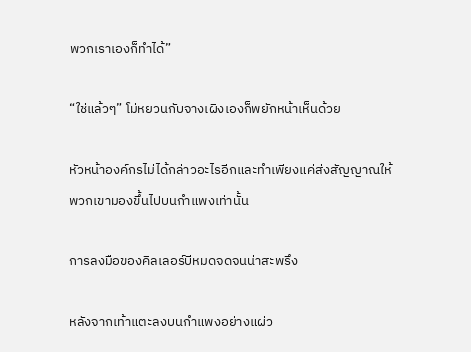พวกเราเองก็ทำได้”

“ใช่แล้วๆ” โม่หยวนกับจางเผิงเองก็พยักหน้าเห็นด้วย

หัวหน้าองค์กรไม่ได้กล่าวอะไรอีกและทำเพียงแค่ส่งสัญญาณให้พวกเขามองขึ้นไปบนกำแพงเท่านั้น

การลงมือของคิลเลอร์บีหมดจดจนน่าสะพรึง

หลังจากเท้าแตะลงบนกำแพงอย่างแผ่ว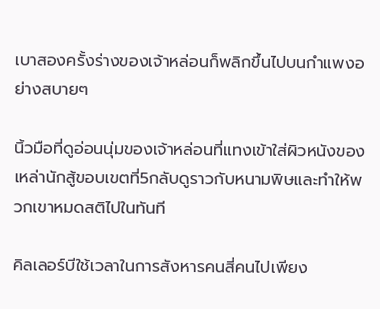เบาสองครั้งร่างของเจ้าหล่อนก็พลิกขึ้นไปบนกำแพงอย่างสบายๆ

นิ้วมือที่ดูอ่อนนุ่มของเจ้าหล่อนที่แทงเข้าใส่ผิวหนังของเหล่านักสู้ขอบเขตที่5กลับดูราวกับหนามพิษและทำให้พวกเขาหมดสติไปในทันที

คิลเลอร์บีใช้เวลาในการสังหารคนสี่คนไปเพียง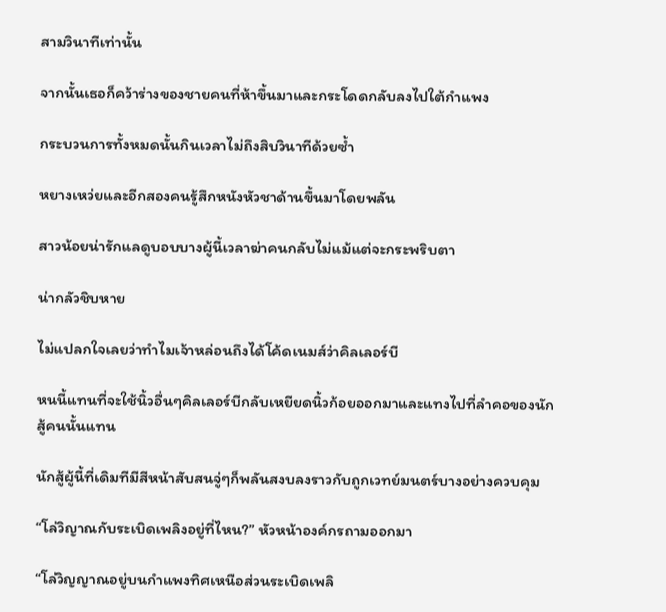สามวินาทีเท่านั้น

จากนั้นเธอก็คว้าร่างของชายคนที่ห้าขึ้นมาและกระโดดกลับลงไปใต้กำแพง

กระบวนการทั้งหมดนั้นกินเวลาไม่ถึงสิบวินาทีด้วยซ้ำ

หยางเหว่ยและอีกสองคนรู้สึกหนังหัวชาด้านขึ้นมาโดยพลัน

สาวน้อยน่ารักแลดูบอบบางผู้นี้เวลาฆ่าคนกลับไม่แม้แต่จะกระพริบตา

น่ากลัวชิบหาย

ไม่แปลกใจเลยว่าทำไมเจ้าหล่อนถึงได้โค้ดเนมส์ว่าคิลเลอร์บี

หนนี้แทนที่จะใช้นิ้วอื่นๆคิลเลอร์บีกลับเหยียดนิ้วก้อยออกมาและแทงไปที่ลำคอของนักสู้คนนั้นแทน

นักสู้ผู้นี้ที่เดิมทีมีสีหน้าสับสนจู่ๆก็พลันสงบลงราวกับถูกเวทย์มนตร์บางอย่างควบคุม

“โล่วิญาณกับระเบิดเพลิงอยู่ที่ไหน?” หัวหน้าองค์กรถามออกมา

“โล่วิญญาณอยู่บนกำแพงทิศเหนือส่วนระเบิดเพลิ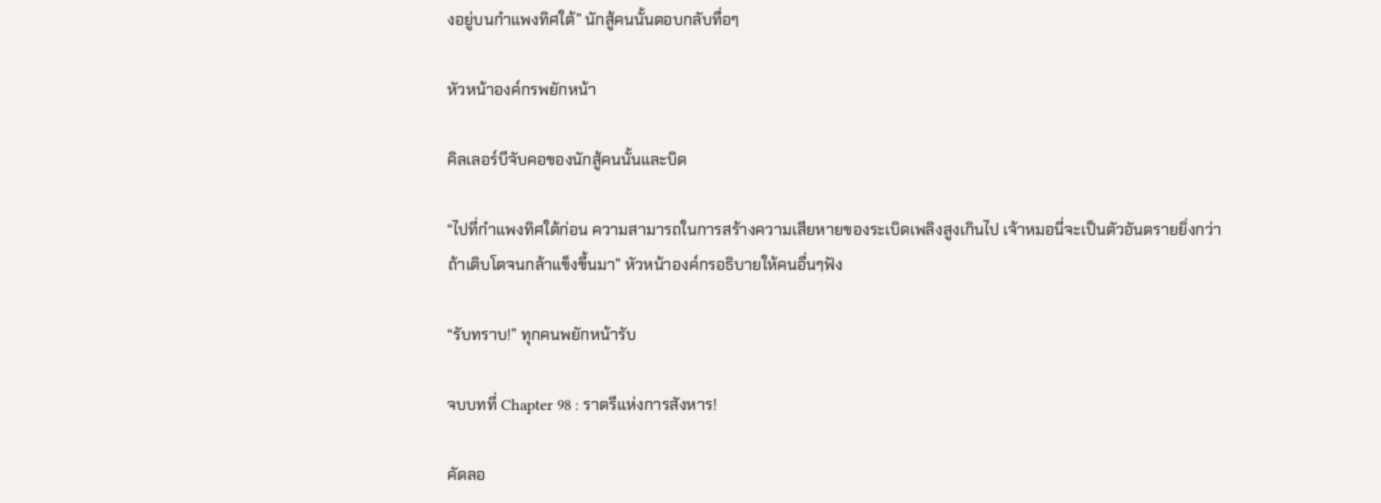งอยู่บนกำแพงทิศใต้” นักสู้คนนั้นตอบกลับทื่อๆ

หัวหน้าองค์กรพยักหน้า

คิลเลอร์บีจับคอของนักสู้คนนั้นและบิด

“ไปที่กำแพงทิศใต้ก่อน ความสามารถในการสร้างความเสียหายของระเบิดเพลิงสูงเกินไป เจ้าหมอนี่จะเป็นตัวอันตรายยิ่งกว่าถ้าเติบโตจนกล้าแข็งขึ้นมา” หัวหน้าองค์กรอธิบายให้คนอื่นๆฟัง

“รับทราบ!” ทุกคนพยักหน้ารับ

จบบทที่ Chapter 98 : ราตรีแห่งการสังหาร!

คัดลอ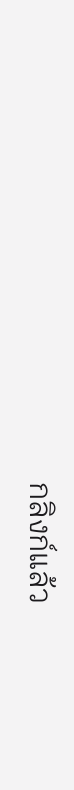กลิงก์แล้ว